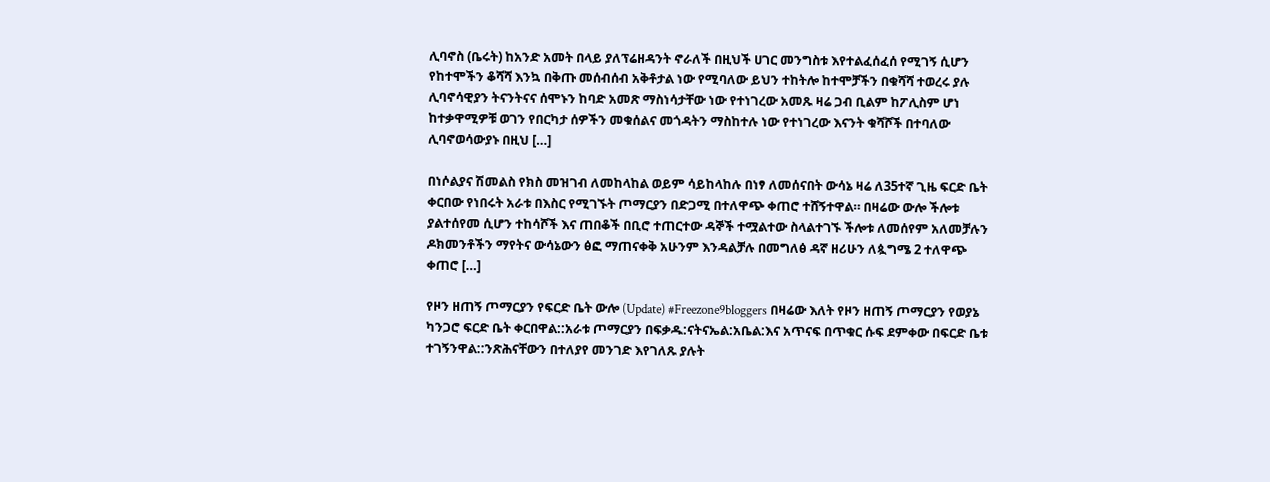ሊባኖስ (ቤሩት) ከአንድ አመት በላይ ያለፕሬዘዳንት ኖራለች በዚህች ሀገር መንግስቱ እየተልፈሰፈሰ የሚገኝ ሲሆን የከተሞችን ቆሻሻ እንኳ በቅጡ መሰብሰብ አቅቶታል ነው የሚባለው ይህን ተከትሎ ከተሞቻችን በቁሻሻ ተወረሩ ያሉ ሊባኖሳዊያን ትናንትናና ሰሞኑን ከባድ አመጽ ማስነሳታቸው ነው የተነገረው አመጹ ዛሬ ጋብ ቢልም ከፖሊስም ሆነ ከተቃዋሚዎቹ ወገን የበርካታ ሰዎችን መቁሰልና መጎዳትን ማስከተሉ ነው የተነገረው እናንት ቁሻሾች በተባለው ሊባኖወሳውያኑ በዚህ […]

በነሶልያና ሽመልስ የክስ መዝገብ ለመከላከል ወይም ሳይከላከሉ በነፃ ለመሰናበት ውሳኔ ዛሬ ለ35ተኛ ጊዜ ፍርድ ቤት ቀርበው የነበሩት አራቱ በእስር የሚገኙት ጦማርያን በድጋሚ በተለዋጭ ቀጠሮ ተሸኝተዋል። በዛሬው ውሎ ችሎቱ ያልተሰየመ ሲሆን ተከሳሾች እና ጠበቆች በቢሮ ተጠርተው ዳኞች ተሟልተው ስላልተገኙ ችሎቱ ለመሰየም አለመቻሉን ዶክመንቶችን ማየትና ውሳኔውን ፅፎ ማጠናቀቅ አሁንም እንዳልቻሉ በመግለፅ ዳኛ ዘሪሁን ለጷግሜ 2 ተለዋጭ ቀጠሮ […]

የዞን ዘጠኝ ጦማርያን የፍርድ ቤት ውሎ (Update) #Freezone9bloggers በዛሬው እለት የዞን ዘጠኝ ጦማርያን የወያኔ ካንጋሮ ፍርድ ቤት ቀርበዋል::አራቱ ጦማርያን በፍቃዱ:ናትናኤል:አቤል:እና አጥናፍ በጥቁር ሱፍ ደምቀው በፍርድ ቤቱ ተገኝንዋል::ንጽሕናቸውን በተለያየ መንገድ እየገለጹ ያሉት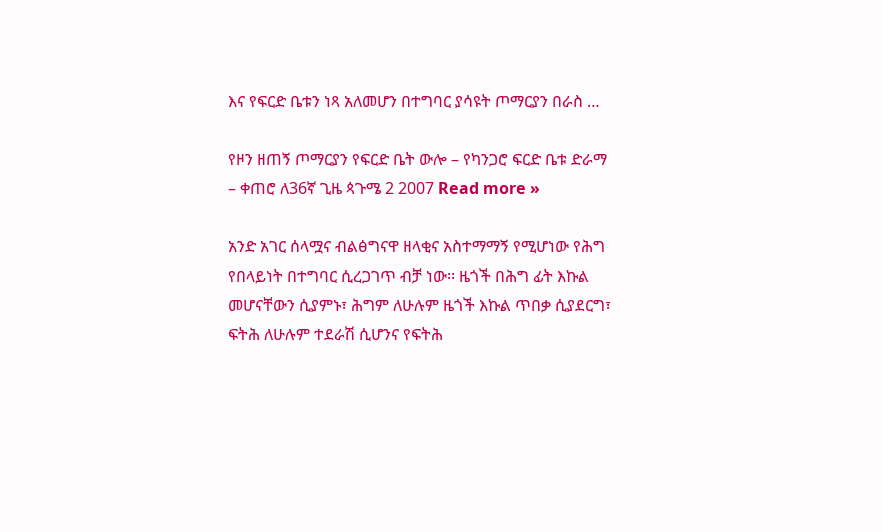እና የፍርድ ቤቱን ነጻ አለመሆን በተግባር ያሳዩት ጦማርያን በራስ …

የዞን ዘጠኝ ጦማርያን የፍርድ ቤት ውሎ – የካንጋሮ ፍርድ ቤቱ ድራማ – ቀጠሮ ለ36ኛ ጊዜ ጳጉሜ 2 2007 Read more »

አንድ አገር ሰላሟና ብልፅግናዋ ዘላቂና አስተማማኝ የሚሆነው የሕግ የበላይነት በተግባር ሲረጋገጥ ብቻ ነው፡፡ ዜጎች በሕግ ፊት እኩል መሆናቸውን ሲያምኑ፣ ሕግም ለሁሉም ዜጎች እኩል ጥበቃ ሲያደርግ፣ ፍትሕ ለሁሉም ተደራሽ ሲሆንና የፍትሕ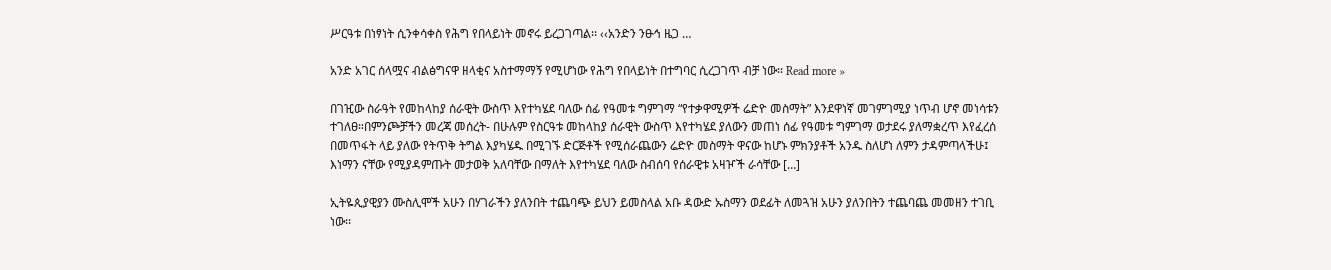ሥርዓቱ በነፃነት ሲንቀሳቀስ የሕግ የበላይነት መኖሩ ይረጋገጣል፡፡ ‹‹አንድን ንፁኅ ዜጋ …

አንድ አገር ሰላሟና ብልፅግናዋ ዘላቂና አስተማማኝ የሚሆነው የሕግ የበላይነት በተግባር ሲረጋገጥ ብቻ ነው፡፡ Read more »

በገዢው ስራዓት የመከላከያ ሰራዊት ውስጥ እየተካሄደ ባለው ሰፊ የዓመቱ ግምገማ “የተቃዋሚዎች ሬድዮ መስማት” እንደዋነኛ መገምገሚያ ነጥብ ሆኖ መነሳቱን ተገለፀ።በምንጮቻችን መረጃ መሰረት- በሁሉም የስርዓቱ መከላከያ ሰራዊት ውስጥ እየተካሄደ ያለውን መጠነ ሰፊ የዓመቱ ግምገማ ወታደሩ ያለማቋረጥ እየፈረሰ በመጥፋት ላይ ያለው የትጥቅ ትግል እያካሄዱ በሚገኙ ድርጅቶች የሚሰራጨውን ሬድዮ መስማት ዋናው ከሆኑ ምክንያቶች አንዱ ስለሆነ ለምን ታዳምጣላችሁ፤ እነማን ናቸው የሚያዳምጡት መታወቅ አለባቸው በማለት እየተካሄደ ባለው ስብሰባ የሰራዊቱ አዛዦች ራሳቸው […]

ኢትዬጲያዊያን ሙስሊሞች አሁን በሃገራችን ያለንበት ተጨባጭ ይህን ይመስላል አቡ ዳውድ ኡስማን ወደፊት ለመጓዝ አሁን ያለንበትን ተጨባጨ መመዘን ተገቢ ነው፡፡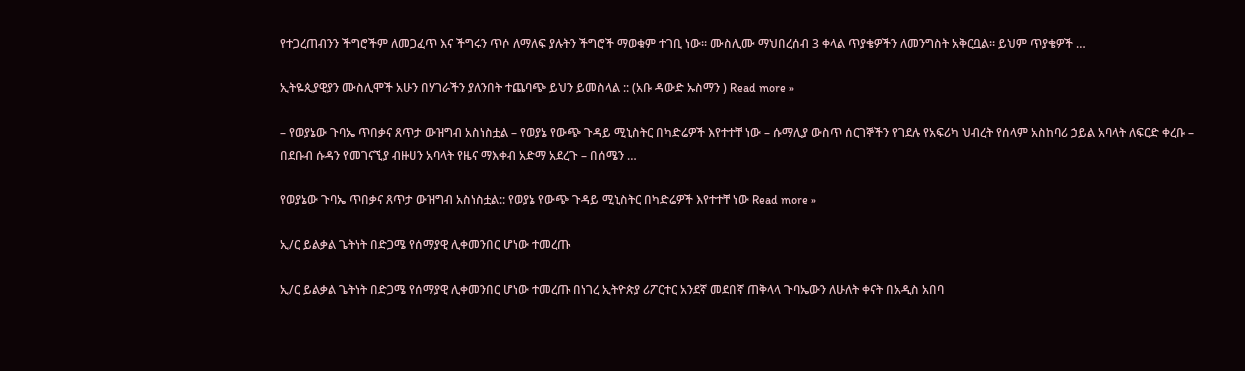የተጋረጠብንን ችግሮችም ለመጋፈጥ እና ችግሩን ጥሶ ለማለፍ ያሉትን ችግሮች ማወቁም ተገቢ ነው፡፡ ሙስሊሙ ማህበረሰብ 3 ቀላል ጥያቄዎችን ለመንግስት አቅርቧል፡፡ ይህም ጥያቄዎች …

ኢትዬጲያዊያን ሙስሊሞች አሁን በሃገራችን ያለንበት ተጨባጭ ይህን ይመስላል :: (አቡ ዳውድ ኡስማን ) Read more »

– የወያኔው ጉባኤ ጥበቃና ጸጥታ ውዝግብ አስነስቷል – የወያኔ የውጭ ጉዳይ ሚኒስትር በካድሬዎች እየተተቸ ነው – ሱማሊያ ውስጥ ሰርገኞችን የገደሉ የአፍሪካ ህብረት የሰላም አስከባሪ ኃይል አባላት ለፍርድ ቀረቡ – በደቡብ ሱዳን የመገናኚያ ብዙሀን አባላት የዜና ማእቀብ አድማ አደረጉ – በሰሜን …

የወያኔው ጉባኤ ጥበቃና ጸጥታ ውዝግብ አስነስቷል:: የወያኔ የውጭ ጉዳይ ሚኒስትር በካድሬዎች እየተተቸ ነው Read more »

ኢ/ር ይልቃል ጌትነት በድጋሜ የሰማያዊ ሊቀመንበር ሆነው ተመረጡ

ኢ/ር ይልቃል ጌትነት በድጋሜ የሰማያዊ ሊቀመንበር ሆነው ተመረጡ በነገረ ኢትዮጵያ ሪፖርተር አንደኛ መደበኛ ጠቅላላ ጉባኤውን ለሁለት ቀናት በአዲስ አበባ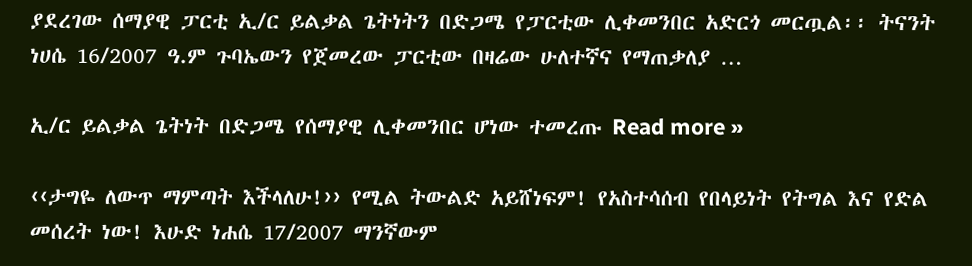ያደረገው ሰማያዊ ፓርቲ ኢ/ር ይልቃል ጌትነትን በድጋሜ የፓርቲው ሊቀመንበር አድርጎ መርጧል፡፡ ትናንት ነሀሴ 16/2007 ዓ.ም ጉባኤውን የጀመረው ፓርቲው በዛሬው ሁለተኛና የማጠቃለያ …

ኢ/ር ይልቃል ጌትነት በድጋሜ የሰማያዊ ሊቀመንበር ሆነው ተመረጡ Read more »

‹‹ታግዬ ለውጥ ማምጣት እችላለሁ!›› የሚል ትውልድ አይሸነፍም! የአስተሳሰብ የበላይነት የትግል እና የድል መሰረት ነው! እሁድ ነሐሴ 17/2007 ማንኛውም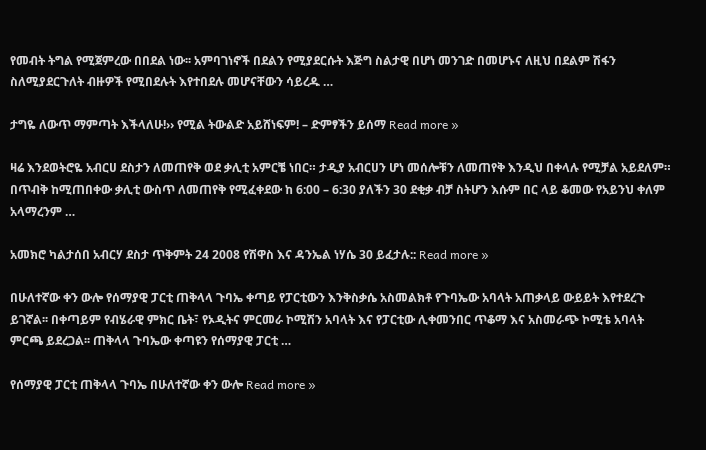የመብት ትግል የሚጀምረው በበደል ነው፡፡ አምባገነኖች በደልን የሚያደርሱት እጅግ ስልታዊ በሆነ መንገድ በመሆኑና ለዚህ በደልም ሽፋን ስለሚያደርጉለት ብዙዎች የሚበደሉት እየተበደሉ መሆናቸውን ሳይረዱ …

ታግዬ ለውጥ ማምጣት እችላለሁ!›› የሚል ትውልድ አይሸነፍም! – ድምፃችን ይሰማ Read more »

ዛሬ እንደወትሮዬ አብርሀ ደስታን ለመጠየቅ ወደ ቃሊቲ አምርቼ ነበር። ታዲያ አብርሀን ሆነ መሰሎቹን ለመጠየቅ እንዲህ በቀላሉ የሚቻል አይደለም። በጥብቅ ከሚጠበቀው ቃሊቲ ውስጥ ለመጠየቅ የሚፈቀደው ከ 6:00 – 6:30 ያለችን 30 ደቂቃ ብቻ ስትሆን እሱም በር ላይ ቆመው የአይንህ ቀለም አላማረንም …

አመክሮ ካልታሰበ አብርሃ ደስታ ጥቅምት 24 2008 የሽዋስ እና ዳንኤል ነሃሴ 30 ይፈታሉ:: Read more »

በሁለተኛው ቀን ውሎ የሰማያዊ ፓርቲ ጠቅላላ ጉባኤ ቀጣይ የፓርቲውን እንቅስቃሴ አስመልክቶ የጉባኤው አባላት አጠቃላይ ውይይት እየተደረጉ ይገኛል፡፡ በቀጣይም የብሄራዊ ምክር ቤት፣ የኦዲትና ምርመራ ኮሚሽን አባላት እና የፓርቲው ሊቀመንበር ጥቆማ እና አስመራጭ ኮሚቴ አባላት ምርጫ ይደረጋል፡፡ ጠቅላላ ጉባኤው ቀጣዩን የሰማያዊ ፓርቲ …

የሰማያዊ ፓርቲ ጠቅላላ ጉባኤ በሁለተኛው ቀን ውሎ Read more »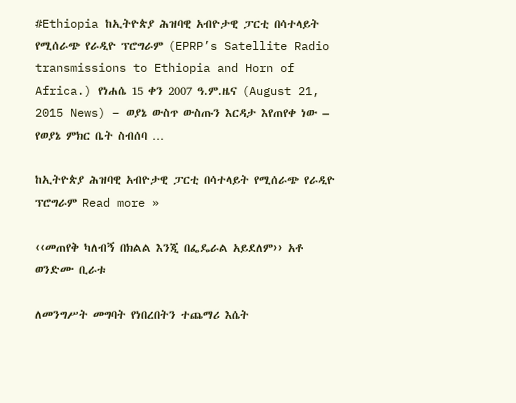#Ethiopia ከኢትዮጵያ ሕዝባዊ አብዮታዊ ፓርቲ በሳተላይት የሚሰራጭ የራዲዮ ፕሮግራም (EPRP’s Satellite Radio transmissions to Ethiopia and Horn of Africa.) የነሐሴ 15 ቀን 2007 ዓ.ም.ዜና (August 21, 2015 News) – ወያኔ ውስጥ ውስጡን እርዳታ እየጠየቀ ነው – የወያኔ ምክር ቤት ስብሰባ …

ከኢትዮጵያ ሕዝባዊ አብዮታዊ ፓርቲ በሳተላይት የሚሰራጭ የራዲዮ ፕሮግራም Read more »

‹‹መጠየቅ ካለብኝ በክልል እንጂ በፌዴራል አይደለም›› አቶ ወንድሙ ቢራቱ

ለመንግሥት መግባት የነበረበትን ተጨማሪ እሴት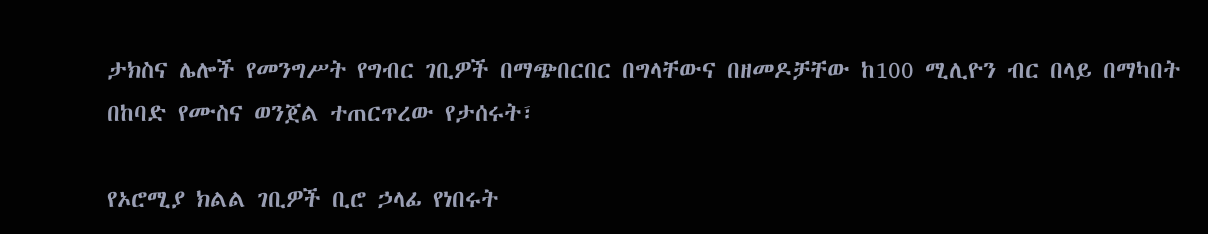ታክስና ሌሎች የመንግሥት የግብር ገቢዎች በማጭበርበር በግላቸውና በዘመዶቻቸው ከ100 ሚሊዮን ብር በላይ በማካበት በከባድ የሙስና ወንጀል ተጠርጥረው የታሰሩት፣

የኦሮሚያ ክልል ገቢዎች ቢሮ ኃላፊ የነበሩት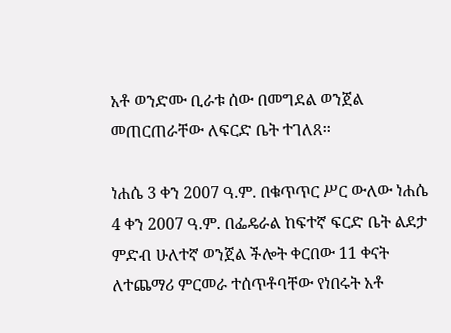አቶ ወንድሙ ቢራቱ ሰው በመግደል ወንጀል መጠርጠራቸው ለፍርድ ቤት ተገለጸ፡፡

ነሐሴ 3 ቀን 2007 ዓ.ም. በቁጥጥር ሥር ውለው ነሐሴ 4 ቀን 2007 ዓ.ም. በፌዴራል ከፍተኛ ፍርድ ቤት ልደታ ምድብ ሁለተኛ ወንጀል ችሎት ቀርበው 11 ቀናት ለተጨማሪ ምርመራ ተሰጥቶባቸው የነበሩት አቶ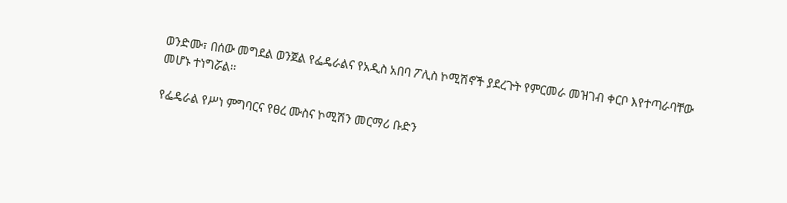ወንድሙ፣ በሰው መግደል ወንጀል የፌዴራልና የአዲስ አበባ ፖሊስ ኮሚሽኖች ያደረጉት የምርመራ መዝገብ ቀርቦ እየተጣራባቸው መሆኑ ተነግሯል፡፡

የፌዴራል የሥነ ምግባርና የፀረ ሙስና ኮሚሽን መርማሪ ቡድን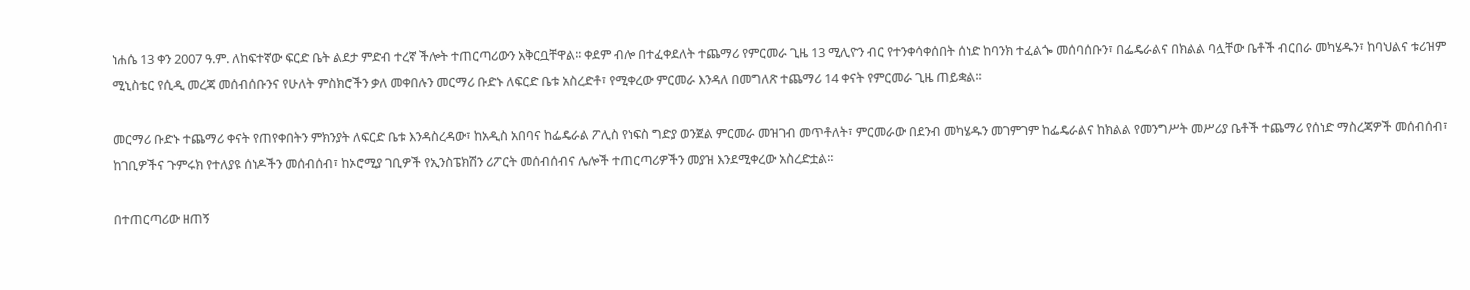ነሐሴ 13 ቀን 2007 ዓ.ም. ለከፍተኛው ፍርድ ቤት ልደታ ምድብ ተረኛ ችሎት ተጠርጣሪውን አቅርቧቸዋል፡፡ ቀደም ብሎ በተፈቀደለት ተጨማሪ የምርመራ ጊዜ 13 ሚሊዮን ብር የተንቀሳቀሰበት ሰነድ ከባንክ ተፈልጐ መሰባሰቡን፣ በፌዴራልና በክልል ባሏቸው ቤቶች ብርበራ መካሄዱን፣ ከባህልና ቱሪዝም ሚኒስቴር የሲዲ መረጃ መሰብሰቡንና የሁለት ምስክሮችን ቃለ መቀበሉን መርማሪ ቡድኑ ለፍርድ ቤቱ አስረድቶ፣ የሚቀረው ምርመራ እንዳለ በመግለጽ ተጨማሪ 14 ቀናት የምርመራ ጊዜ ጠይቋል፡፡

መርማሪ ቡድኑ ተጨማሪ ቀናት የጠየቀበትን ምክንያት ለፍርድ ቤቱ እንዳስረዳው፣ ከአዲስ አበባና ከፌዴራል ፖሊስ የነፍስ ግድያ ወንጀል ምርመራ መዝገብ መጥቶለት፣ ምርመራው በደንብ መካሄዱን መገምገም ከፌዴራልና ከክልል የመንግሥት መሥሪያ ቤቶች ተጨማሪ የሰነድ ማስረጃዎች መሰብሰብ፣ ከገቢዎችና ጉምሩክ የተለያዩ ሰነዶችን መሰብሰብ፣ ከኦሮሚያ ገቢዎች የኢንስፔክሽን ሪፖርት መሰብሰብና ሌሎች ተጠርጣሪዎችን መያዝ እንደሚቀረው አስረድቷል፡፡

በተጠርጣሪው ዘጠኝ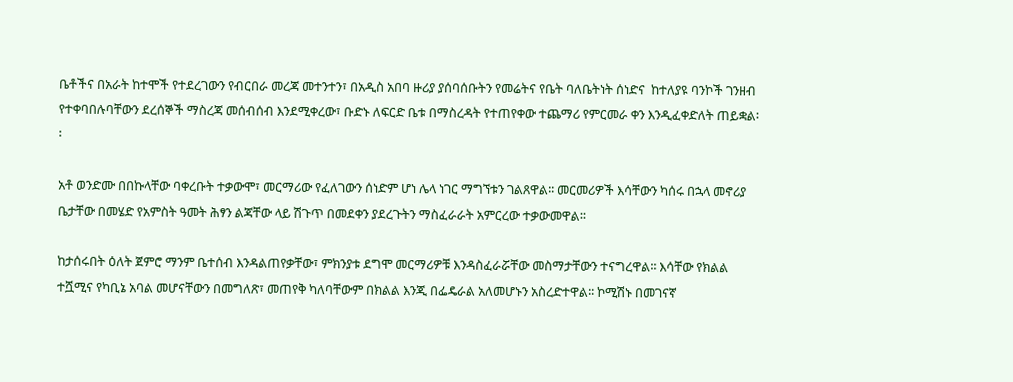ቤቶችና በአራት ከተሞች የተደረገውን የብርበራ መረጃ መተንተን፣ በአዲስ አበባ ዙሪያ ያሰባሰቡትን የመሬትና የቤት ባለቤትነት ሰነድና  ከተለያዩ ባንኮች ገንዘብ የተቀባበሉባቸውን ደረሰኞች ማስረጃ መሰብሰብ እንደሚቀረው፣ ቡድኑ ለፍርድ ቤቱ በማስረዳት የተጠየቀው ተጨማሪ የምርመራ ቀን እንዲፈቀድለት ጠይቋል፡፡

አቶ ወንድሙ በበኩላቸው ባቀረቡት ተቃውሞ፣ መርማሪው የፈለገውን ሰነድም ሆነ ሌላ ነገር ማግኘቱን ገልጸዋል፡፡ መርመሪዎች እሳቸውን ካሰሩ በኋላ መኖሪያ ቤታቸው በመሄድ የአምስት ዓመት ሕፃን ልጃቸው ላይ ሽጉጥ በመደቀን ያደረጉትን ማስፈራራት አምርረው ተቃውመዋል፡፡

ከታሰሩበት ዕለት ጀምሮ ማንም ቤተሰብ እንዳልጠየቃቸው፣ ምክንያቱ ደግሞ መርማሪዎቹ እንዳስፈራሯቸው መስማታቸውን ተናግረዋል፡፡ እሳቸው የክልል ተሿሚና የካቢኔ አባል መሆናቸውን በመግለጽ፣ መጠየቅ ካለባቸውም በክልል እንጂ በፌዴራል አለመሆኑን አስረድተዋል፡፡ ኮሚሽኑ በመገናኛ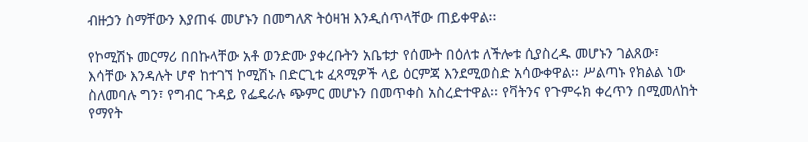ብዙኃን ስማቸውን እያጠፋ መሆኑን በመግለጽ ትዕዛዝ እንዲሰጥላቸው ጠይቀዋል፡፡

የኮሚሽኑ መርማሪ በበኩላቸው አቶ ወንድሙ ያቀረቡትን አቤቱታ የሰሙት በዕለቱ ለችሎቱ ሲያስረዱ መሆኑን ገልጸው፣ እሳቸው እንዳሉት ሆኖ ከተገኘ ኮሚሽኑ በድርጊቱ ፈጻሚዎች ላይ ዕርምጃ እንደሚወስድ አሳውቀዋል፡፡ ሥልጣኑ የክልል ነው ስለመባሉ ግን፣ የግብር ጉዳይ የፌዴራሉ ጭምር መሆኑን በመጥቀስ አስረድተዋል፡፡ የቫትንና የጉምሩክ ቀረጥን በሚመለከት የማየት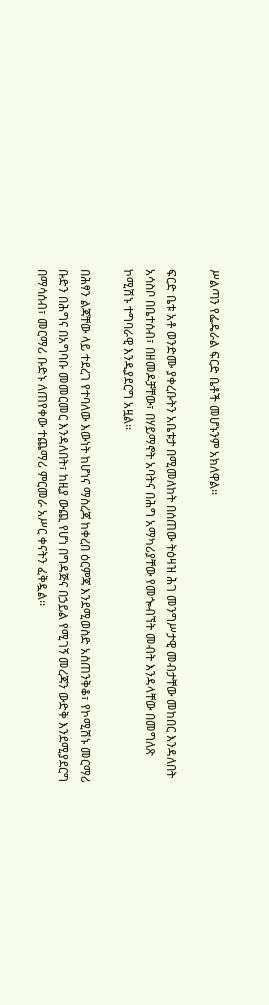ሥልጣን የፌዴራል ፍርድ ቤቶች መሆኑንም አክለዋል፡፡

ፍርድ ቤቱ አቶ ወንድሙ ያቀረቡትን አቤቱታ በሚመለከት በሰጠው ትዕዛዝ ሕገ መንግሥታዊ መብታቸው መከበር እንዳለበት አሳስቦ በቤተሰብ፣ በዘመዶቻቸው፣ በሃይማኖት አባትና በሕግ አማካሪያቸው የመጐብኘት መብት እንዳላቸው በመግለጽ ኮሚሽኑ ተግባራዊ እንዲያደርግ አዟል፡፡

በሕፃን ልጃቸው ላይ ተደረገ የተባለው እውነት ከሆነና ማስረጃ ከቀረበ ዕርምጃ እንደሚወስድ አስጠንቅቆ፣ የኮሚሽኑ መርማሪ ቡድን በሕግና በአግባቡ መመርመር እንዳለበት፣ ከዚያ ውጪ የሆነ በግዳጅና በኃይል የሚገኝ መረጃን ውድቅ እንደሚያደርግ በማሳሰብ፣ መርማሪ ቡድኑ ለጠየቀው ተጨማሪ ምርመራ አሥር ቀናትን ፈቅዷል፡፡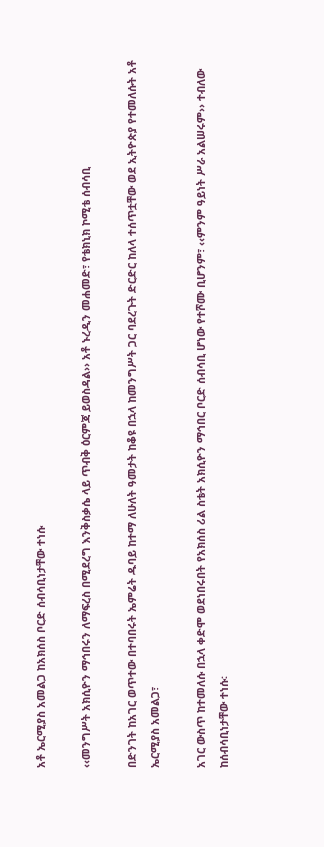አቶ ኤርሚያስ አመልጋ ከአክሰስ ቦርድ ሰብሳቢነታቸው ተነሱ

‹‹መንግሥት አክሲዮን ማኅበሩን ለማፍረስ በሚደረግ እንቅስቃሴ ላይ ጥብቅ ዕርምጃ ይወስዳል›› አቶ ኑረዲን መሐመድ፣ የቴክኒክ ኮሚቴ ሰብሳቢ

በድንገት ከአገር ወጥተው በተባበሩት ኤምሬት ዱባይ ከተማ ለሁለት ዓመታት ከቆዩ በኋላ ከመንግሥት ጋር ባደረጉት ድርድር ከለላ ተሰጥቷቸው ወደ ኢትዮጵያ የተመለሱት አቶ ኤርሚያስ አመልጋ፣

አገር ውስጥ ከተመለሱ በኋላ ቀድሞ ወደነበሩበት የአክሰስ ሪል ስቴት አክሲዮን ማኅበር ቦርድ ሰብሳቢ ሆነው የተሾሙ ቢሆንም፣ ‹‹ምንም ዓይነት ሥራ አልሠሩም›› ተብለው ከሰብሳቢነታቸው ተነሱ፡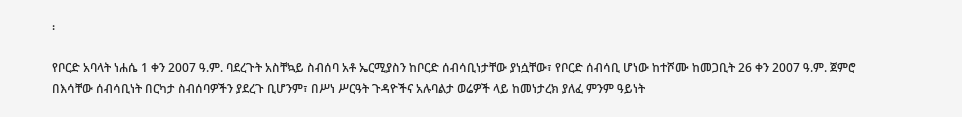፡

የቦርድ አባላት ነሐሴ 1 ቀን 2007 ዓ.ም. ባደረጉት አስቸኳይ ስብሰባ አቶ ኤርሚያስን ከቦርድ ሰብሳቢነታቸው ያነሷቸው፣ የቦርድ ሰብሳቢ ሆነው ከተሾሙ ከመጋቢት 26 ቀን 2007 ዓ.ም. ጀምሮ በእሳቸው ሰብሳቢነት በርካታ ስብሰባዎችን ያደረጉ ቢሆንም፣ በሥነ ሥርዓት ጉዳዮችና አሉባልታ ወሬዎች ላይ ከመነታረክ ያለፈ ምንም ዓይነት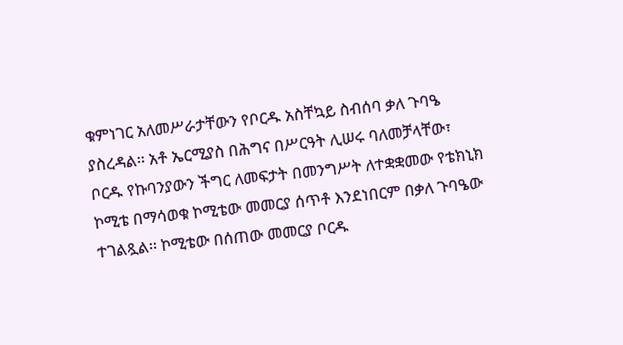ቁምነገር አለመሥራታቸውን የቦርዱ አስቸኳይ ስብሰባ ቃለ ጉባዔ ያስረዳል፡፡ አቶ ኤርሚያስ በሕግና በሥርዓት ሊሠሩ ባለመቻላቸው፣ ቦርዱ የኩባንያውን ችግር ለመፍታት በመንግሥት ለተቋቋመው የቴክኒክ ኮሚቴ በማሳወቁ ኮሚቴው መመርያ ሰጥቶ እንደነበርም በቃለ ጉባዔው ተገልጿል፡፡ ኮሚቴው በሰጠው መመርያ ቦርዱ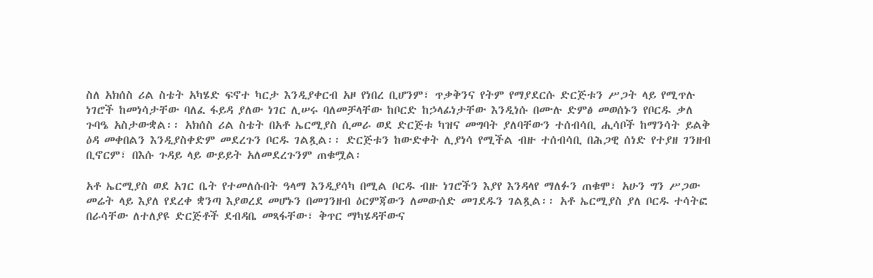ስለ አክሰስ ሪል ስቴት አካሄድ ፍኖተ ካርታ እንዲያቀርብ አዞ የነበረ ቢሆንም፣ ጥቃቅንና የትም የማያደርሱ ድርጅቱን ሥጋት ላይ የሚጥሉ ነገሮች ከመነሳታቸው ባለፈ ፋይዳ ያለው ነገር ሊሠሩ ባለመቻላቸው ከቦርድ ከኃላፊነታቸው እንዲነሱ በሙሉ ድምፅ መወሰኑን የቦርዱ ቃለ ጉባዔ አስታውቋል፡፡ አክሰስ ሪል ስቴት በአቶ ኤርሚያስ ሲመራ ወደ ድርጅቱ ካዝና መግባት ያለባቸውን ተሰብሳቢ ሒሳቦች ከማንሳት ይልቅ ዕዳ መቀበልን እንዲያስቀድም መደረጉን ቦርዱ ገልጿል፡፡ ድርጅቱን ከውድቀት ሊያነሳ የሚችል ብዙ ተሰብሳቢ በሕጋዊ ሰነድ የተያዘ ገንዘብ ቢኖርም፣ በእሱ ጉዳይ ላይ ውይይት አለመደረጉንም ጠቁሟል፡

አቶ ኤርሚያስ ወደ አገር ቤት የተመለሱበት ዓላማ እንዲያሳካ በሚል ቦርዱ ብዙ ነገሮችን እያየ እንዳላየ ማለፉን ጠቁሞ፣ አሁን ግን ሥጋው መሬት ላይ እያለ የደረቀ ቋንጣ እያወረደ መሆኑን በመገንዘብ ዕርምጃውን ለመውሰድ መገደዱን ገልጿል፡፡ አቶ ኤርሚያስ ያለ ቦርዱ ተሳትፎ በራሳቸው ለተለያዩ ድርጅቶች ደብዳቤ መጻፋቸው፣ ቅጥር ማካሄዳቸውና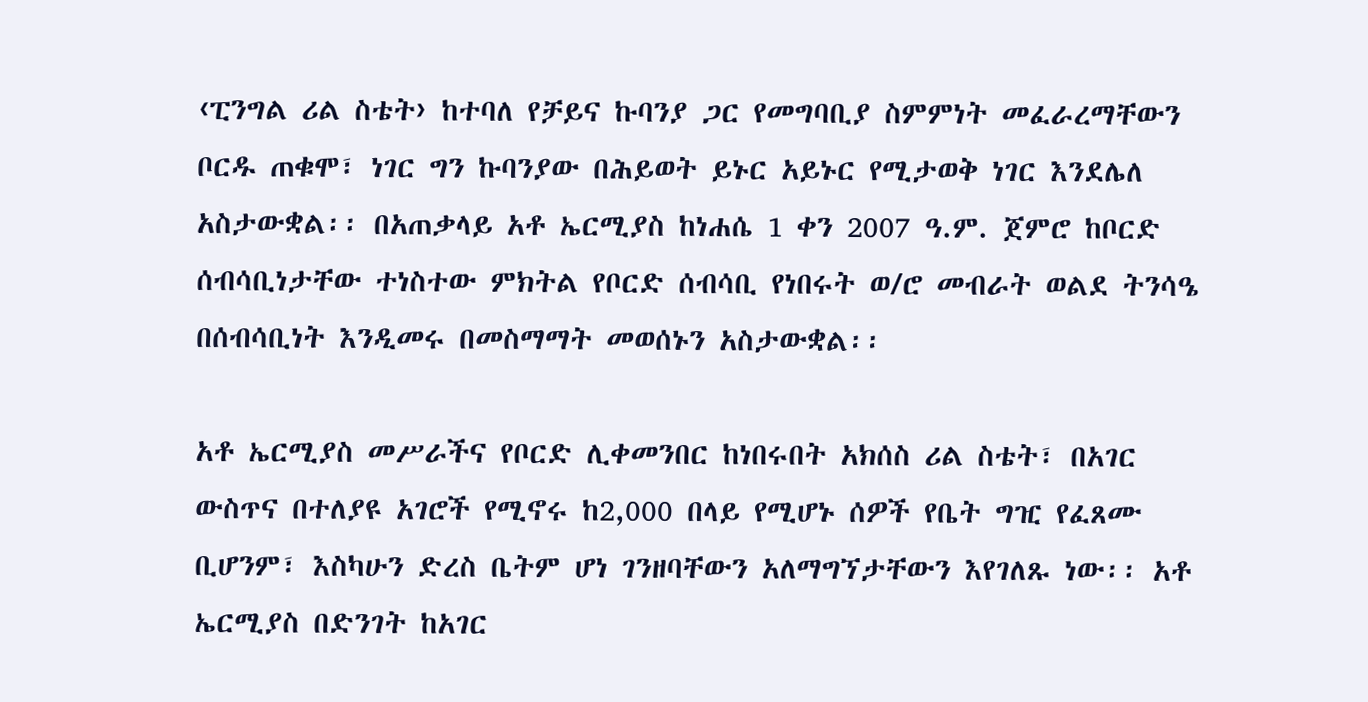‹ፒንግል ሪል ስቴት› ከተባለ የቻይና ኩባንያ ጋር የመግባቢያ ስምምነት መፈራረማቸውን ቦርዱ ጠቁሞ፣ ነገር ግን ኩባንያው በሕይወት ይኑር አይኑር የሚታወቅ ነገር እንደሌለ አስታውቋል፡፡ በአጠቃላይ አቶ ኤርሚያስ ከነሐሴ 1 ቀን 2007 ዓ.ም. ጀምሮ ከቦርድ ሰብሳቢነታቸው ተነስተው ምክትል የቦርድ ሰብሳቢ የነበሩት ወ/ሮ መብራት ወልደ ትንሳዔ በሰብሳቢነት እንዲመሩ በመስማማት መወሰኑን አስታውቋል፡፡

አቶ ኤርሚያስ መሥራችና የቦርድ ሊቀመንበር ከነበሩበት አክሰስ ሪል ስቴት፣ በአገር ውስጥና በተለያዩ አገሮች የሚኖሩ ከ2,000 በላይ የሚሆኑ ሰዎች የቤት ግዢ የፈጸሙ ቢሆንም፣ እስካሁን ድረስ ቤትም ሆነ ገንዘባቸውን አለማግኘታቸውን እየገለጹ ነው፡፡ አቶ ኤርሚያስ በድንገት ከአገር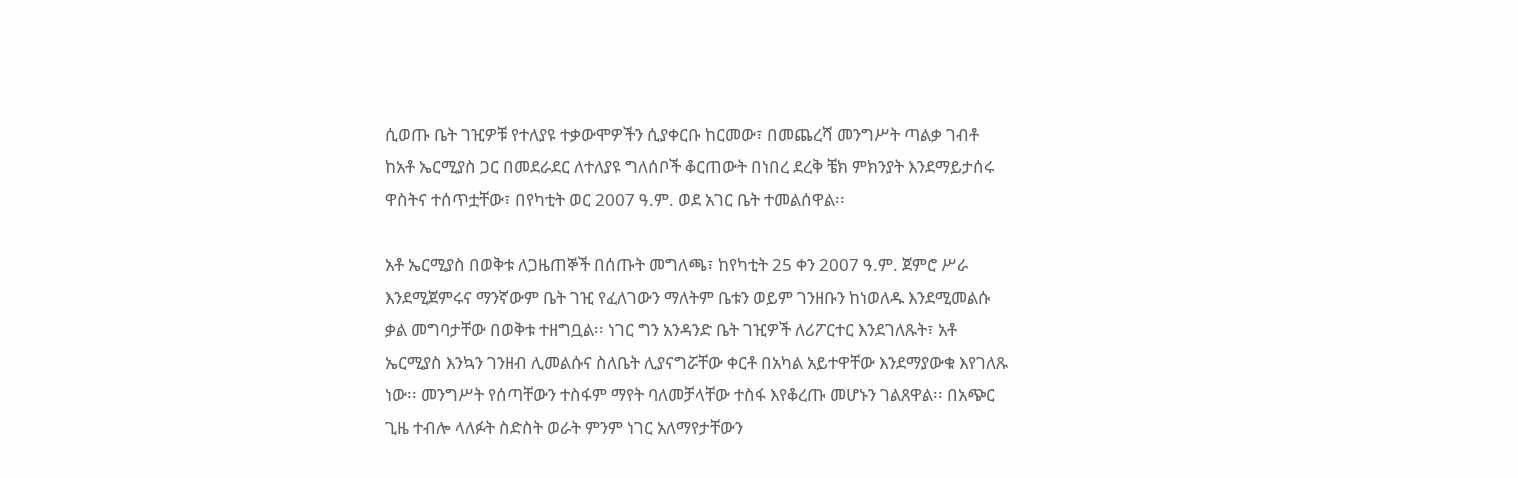ሲወጡ ቤት ገዢዎቹ የተለያዩ ተቃውሞዎችን ሲያቀርቡ ከርመው፣ በመጨረሻ መንግሥት ጣልቃ ገብቶ ከአቶ ኤርሚያስ ጋር በመደራደር ለተለያዩ ግለሰቦች ቆርጠውት በነበረ ደረቅ ቼክ ምክንያት እንደማይታሰሩ ዋስትና ተሰጥቷቸው፣ በየካቲት ወር 2007 ዓ.ም. ወደ አገር ቤት ተመልሰዋል፡፡

አቶ ኤርሚያስ በወቅቱ ለጋዜጠኞች በሰጡት መግለጫ፣ ከየካቲት 25 ቀን 2007 ዓ.ም. ጀምሮ ሥራ እንደሚጀምሩና ማንኛውም ቤት ገዢ የፈለገውን ማለትም ቤቱን ወይም ገንዘቡን ከነወለዱ እንደሚመልሱ ቃል መግባታቸው በወቅቱ ተዘግቧል፡፡ ነገር ግን አንዳንድ ቤት ገዢዎች ለሪፖርተር እንደገለጹት፣ አቶ ኤርሚያስ እንኳን ገንዘብ ሊመልሱና ስለቤት ሊያናግሯቸው ቀርቶ በአካል አይተዋቸው እንደማያውቁ እየገለጹ ነው፡፡ መንግሥት የሰጣቸውን ተስፋም ማየት ባለመቻላቸው ተስፋ እየቆረጡ መሆኑን ገልጸዋል፡፡ በአጭር ጊዜ ተብሎ ላለፉት ስድስት ወራት ምንም ነገር አለማየታቸውን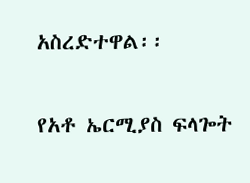አስረድተዋል፡፡

የአቶ ኤርሚያስ ፍላጐት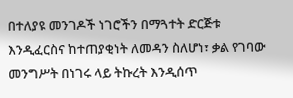በተለያዩ መንገዶች ነገሮችን በማጓተት ድርጅቱ እንዲፈርስና ከተጠያቂነት ለመዳን ስለሆነ፣ ቃል የገባው መንግሥት በነገሩ ላይ ትኩረት እንዲሰጥ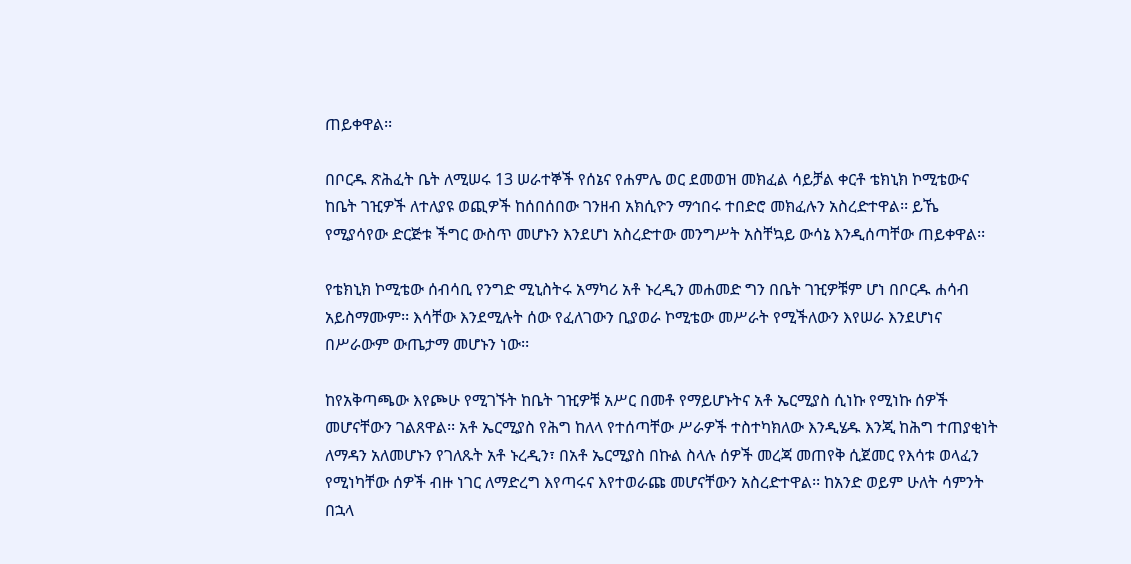ጠይቀዋል፡፡

በቦርዱ ጽሕፈት ቤት ለሚሠሩ 13 ሠራተኞች የሰኔና የሐምሌ ወር ደመወዝ መክፈል ሳይቻል ቀርቶ ቴክኒክ ኮሚቴውና ከቤት ገዢዎች ለተለያዩ ወጪዎች ከሰበሰበው ገንዘብ አክሲዮን ማኅበሩ ተበድሮ መክፈሉን አስረድተዋል፡፡ ይኼ የሚያሳየው ድርጅቱ ችግር ውስጥ መሆኑን እንደሆነ አስረድተው መንግሥት አስቸኳይ ውሳኔ እንዲሰጣቸው ጠይቀዋል፡፡

የቴክኒክ ኮሚቴው ሰብሳቢ የንግድ ሚኒስትሩ አማካሪ አቶ ኑረዲን መሐመድ ግን በቤት ገዢዎቹም ሆነ በቦርዱ ሐሳብ አይስማሙም፡፡ እሳቸው እንደሚሉት ሰው የፈለገውን ቢያወራ ኮሚቴው መሥራት የሚችለውን እየሠራ እንደሆነና በሥራውም ውጤታማ መሆኑን ነው፡፡

ከየአቅጣጫው እየጮሁ የሚገኙት ከቤት ገዢዎቹ አሥር በመቶ የማይሆኑትና አቶ ኤርሚያስ ሲነኩ የሚነኩ ሰዎች መሆናቸውን ገልጸዋል፡፡ አቶ ኤርሚያስ የሕግ ከለላ የተሰጣቸው ሥራዎች ተስተካክለው እንዲሄዱ እንጂ ከሕግ ተጠያቂነት ለማዳን አለመሆኑን የገለጹት አቶ ኑረዲን፣ በአቶ ኤርሚያስ በኩል ስላሉ ሰዎች መረጃ መጠየቅ ሲጀመር የእሳቱ ወላፈን የሚነካቸው ሰዎች ብዙ ነገር ለማድረግ እየጣሩና እየተወራጩ መሆናቸውን አስረድተዋል፡፡ ከአንድ ወይም ሁለት ሳምንት በኋላ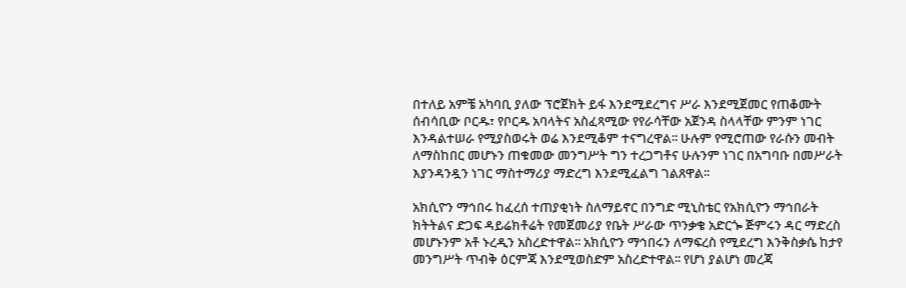በተለይ አምቼ አካባቢ ያለው ፕሮጀክት ይፋ እንደሚደረግና ሥራ እንደሚጀመር የጠቆሙት ሰብሳቢው ቦርዱ፣ የቦርዱ አባላትና አስፈጻሚው የየራሳቸው አጀንዳ ስላላቸው ምንም ነገር እንዳልተሠራ የሚያስወሩት ወሬ እንደሚቆም ተናግረዋል፡፡ ሁሉም የሚሮጠው የራሱን መብት ለማስከበር መሆኑን ጠቁመው መንግሥት ግን ተረጋግቶና ሁሉንም ነገር በአግባቡ በመሥራት እያንዳንዷን ነገር ማስተማሪያ ማድረግ እንደሚፈልግ ገልጸዋል፡፡

አክሲዮን ማኅበሩ ከፈረሰ ተጠያቂነት ስለማይኖር በንግድ ሚኒስቴር የአክሲዮን ማኅበራት ክትትልና ድጋፍ ዳይሬክቶሬት የመጀመሪያ የቤት ሥራው ጥንቃቄ አድርጐ ጅምሩን ዳር ማድረስ መሆኑንም አቶ ኑረዲን አስረድተዋል፡፡ አክሲዮን ማኅበሩን ለማፍረስ የሚደረግ እንቅስቃሴ ከታየ መንግሥት ጥብቅ ዕርምጃ እንደሚወስድም አስረድተዋል፡፡ የሆነ ያልሆነ መረጃ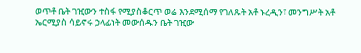ወጥቶ ቤት ገዢውን ተስፋ የሚያስቆርጥ ወሬ እንደሚሰማ የገለጹት አቶ ኑረዲን፣ መንግሥት አቶ ኤርሚያስ ሳይኖሩ ኃላፊነት መውሰዱን ቤት ገዢው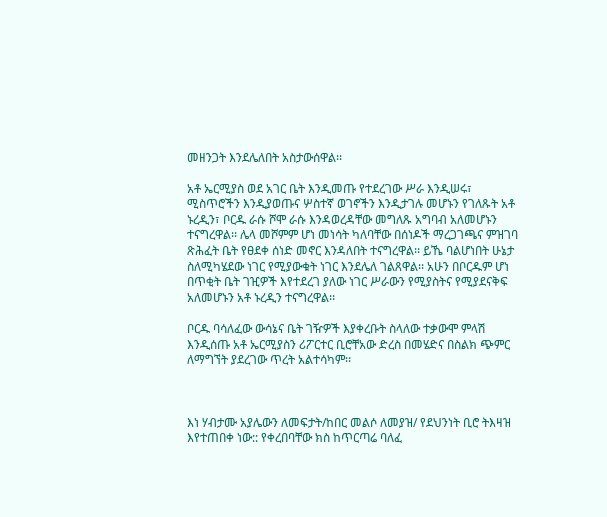መዘንጋት እንደሌለበት አስታውሰዋል፡፡

አቶ ኤርሚያስ ወደ አገር ቤት እንዲመጡ የተደረገው ሥራ እንዲሠሩ፣ ሚስጥሮችን እንዲያወጡና ሦስተኛ ወገኖችን እንዲታገሉ መሆኑን የገለጹት አቶ ኑረዲን፣ ቦርዱ ራሱ ሾሞ ራሱ እንዳወረዳቸው መግለጹ አግባብ አለመሆኑን ተናግረዋል፡፡ ሌላ መሾምም ሆነ መነሳት ካለባቸው በሰነዶች ማረጋገጫና ምዝገባ ጽሕፈት ቤት የፀደቀ ሰነድ መኖር እንዳለበት ተናግረዋል፡፡ ይኼ ባልሆነበት ሁኔታ ስለሚካሄደው ነገር የሚያውቁት ነገር እንደሌለ ገልጸዋል፡፡ አሁን በቦርዱም ሆነ በጥቂት ቤት ገዢዎች እየተደረገ ያለው ነገር ሥራውን የሚያስትና የሚያደናቅፍ አለመሆኑን አቶ ኑረዲን ተናግረዋል፡፡

ቦርዱ ባሳለፈው ውሳኔና ቤት ገዥዎች እያቀረቡት ስላለው ተቃውሞ ምላሽ እንዲሰጡ አቶ ኤርሚያስን ሪፖርተር ቢሮቸአው ድረስ በመሄድና በስልክ ጭምር ለማግኘት ያደረገው ጥረት አልተሳካም፡፡



እነ ሃብታሙ አያሌውን ለመፍታት/ከበር መልሶ ለመያዝ/ የደህንነት ቢሮ ትእዛዝ እየተጠበቀ ነው:: የቀረበባቸው ክስ ከጥርጣሬ ባለፈ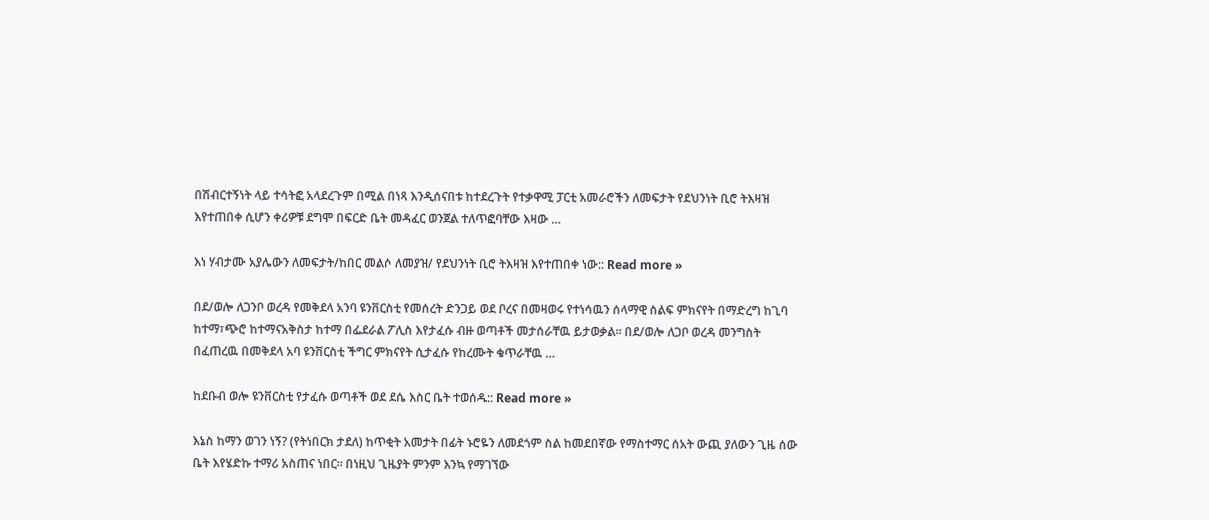በሽብርተኝነት ላይ ተሳትፎ አላደረጉም በሚል በነጻ እንዲሰናበቱ ከተደረጉት የተቃዋሚ ፓርቲ አመራሮችን ለመፍታት የደህንነት ቢሮ ትእዛዝ እየተጠበቀ ሲሆን ቀሪዎቹ ደግሞ በፍርድ ቤት መዳፈር ወንጀል ተለጥፎባቸው እዛው …

እነ ሃብታሙ አያሌውን ለመፍታት/ከበር መልሶ ለመያዝ/ የደህንነት ቢሮ ትእዛዝ እየተጠበቀ ነው:: Read more »

በደ/ወሎ ለጋንቦ ወረዳ የመቅደላ አንባ ዩንቨርስቲ የመሰረት ድንጋይ ወደ ቦረና በመዛወሩ የተነሳዉን ሰላማዊ ስልፍ ምክናየት በማድረግ ከጊባ ከተማ፣ጭሮ ከተማናአቅስታ ከተማ በፌደራል ፖሊስ እየታፈሱ ብዙ ወጣቶች መታሰራቸዉ ይታወቃል። በደ/ወሎ ለጋቦ ወረዳ መንግስት በፈጠረዉ በመቅደላ አባ ዩንቨርስቲ ችግር ምክናየት ሲታፈሱ የከረሙት ቁጥራቸዉ …

ከደቡብ ወሎ ዩንቨርስቲ የታፈሱ ወጣቶች ወደ ደሴ እስር ቤት ተወሰዱ:: Read more »

እኔስ ከማን ወገን ነኝ? (የትነበርክ ታደለ) ከጥቂት አመታት በፊት ኑሮዬን ለመደጎም ስል ከመደበኛው የማስተማር ሰአት ውጪ ያለውን ጊዜ ሰው ቤት እየሄድኩ ተማሪ አስጠና ነበር። በነዚህ ጊዜያት ምንም እንኳ የማገኘው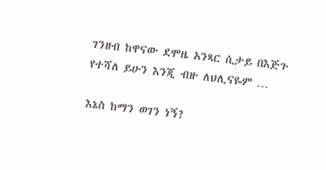ገንዘብ ከዋናው ደሞዜ አንጻር ሲታይ በእጅጉ የተሻለ ይሁን እንጂ ብዙ ለህሊናዬም …

እኔስ ከማን ወገን ነኝ?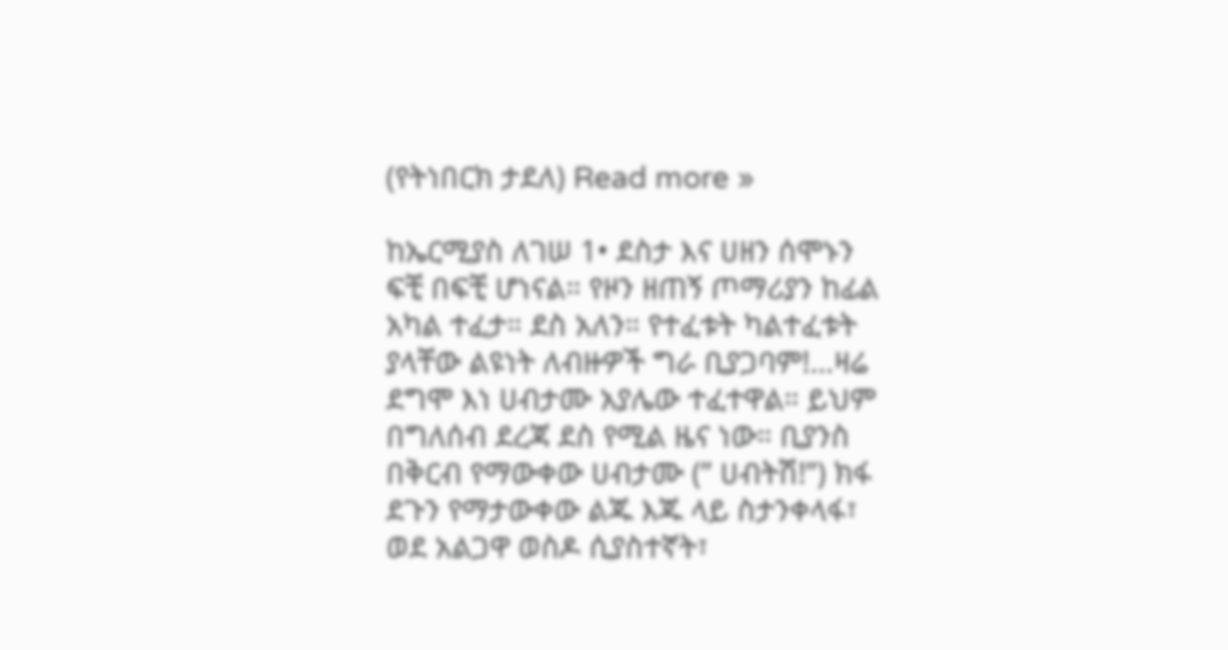(የትነበርክ ታደለ) Read more »

ከኤርሚያስ ለገሠ 1• ደስታ እና ሀዘን ሰሞኑን ፍቺ በፍቺ ሆነናል። የዞን ዘጠኝ ጦማሪያን ከፊል አካል ተፈታ። ደስ አለን። የተፈቱት ካልተፈቱት ያላቸው ልዩነት ለብዙዎች ግራ ቢያጋባም!…ዛሬ ደግሞ እነ ሀብታሙ አያሌው ተፈተዋል። ይህም በግለሰብ ደረጃ ደስ የሚል ዜና ነው። ቢያንስ በቅርብ የማውቀው ሀብታሙ (” ሀብትሽ!”) ክፋ ደጉን የማታውቀው ልጁ እጁ ላይ ስታንቀላፋ፣ ወደ አልጋዋ ወስዶ ሲያስተኛት፣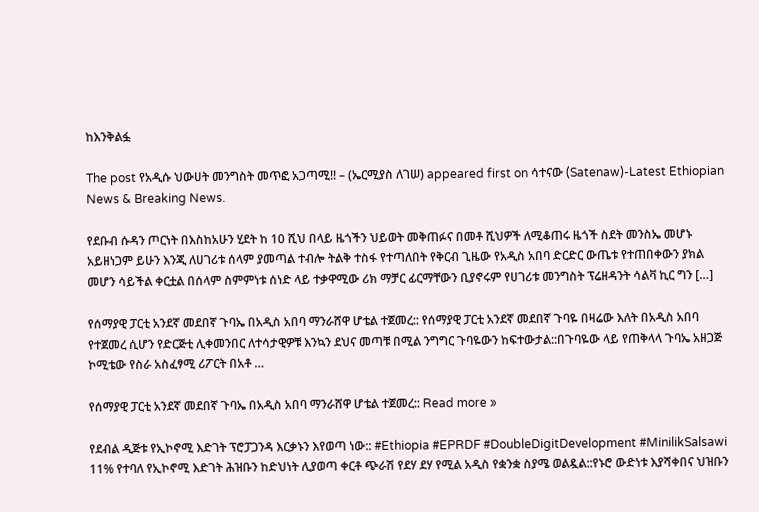ከእንቅልፏ

The post የአዲሱ ህውሀት መንግስት መጥፎ አጋጣሚ!! – (ኤርሚያስ ለገሠ) appeared first on ሳተናው (Satenaw)-Latest Ethiopian News & Breaking News.

የደቡብ ሱዳን ጦርነት በእስከአሁን ሂደት ከ 10 ሺህ በላይ ዜጎችን ህይወት መቅጠፉና በመቶ ሺህዎች ለሚቆጠሩ ዜጎች ስደት መንስኤ መሆኑ አይዘነጋም ይሁን እንጂ ለሀገሪቱ ሰላም ያመጣል ተብሎ ትልቅ ተስፋ የተጣለበት የቅርብ ጊዜው የአዲስ አበባ ድርድር ውጤቱ የተጠበቀውን ያክል መሆን ሳይችል ቀርቷል በሰላም ስምምነቱ ሰነድ ላይ ተቃዋሚው ሪክ ማቻር ፊርማቸውን ቢያኖሩም የሀገሪቱ መንግስት ፕሬዘዳንት ሳልቫ ኪር ግን […]

የሰማያዊ ፓርቲ አንደኛ መደበኛ ጉባኤ በአዲስ አበባ ማንራሸዋ ሆቴል ተጀመረ:: የሰማያዊ ፓርቲ አንደኛ መደበኛ ጉባዬ በዛሬው እለት በአዲስ አበባ የተጀመረ ሲሆን የድርጅቲ ሊቀመንበር ለተሳታዊዎቹ እንኳን ደህና መጣቹ በሚል ንግግር ጉባዬውን ከፍተውታል::በጉባዬው ላይ የጠቅላላ ጉባኤ አዘጋጅ ኮሚቴው የስራ አስፈፃሚ ሪፖርት በአቶ …

የሰማያዊ ፓርቲ አንደኛ መደበኛ ጉባኤ በአዲስ አበባ ማንራሸዋ ሆቴል ተጀመረ:: Read more »

የደብል ዲጅቱ የኢኮኖሚ እድገት ፕሮፓጋንዳ እርቃኑን እየወጣ ነው:: #Ethiopia #EPRDF #DoubleDigitDevelopment #MinilikSalsawi 11% የተባለ የኢኮኖሚ እድገት ሕዝቡን ከድህነት ሊያወጣ ቀርቶ ጭራሽ የደሃ ደሃ የሚል አዲስ የቋንቋ ስያሜ ወልዷል::የኑሮ ውድነቱ እያሻቀበና ህዝቡን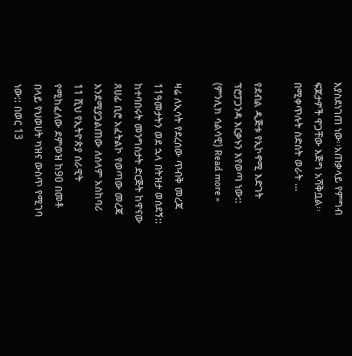እያስደነገጠ ነው፡፡አጠቃላይ የምግብ ፍጆታዎች ዋጋቸው እጅግ አሻቅቧል፡፡በሚቀጥሉት ስድስት ወራት …

የደብል ዲጅቱ የኢኮኖሚ እድገት ፕሮፓጋንዳ እርቃኑን እየወጣ ነው:: (ምንሊክ ሳልሳዊ) Read more »

ዛሬ ለኢሳት የደረሰው ጥብቅ መረጃ 11ዓመታትን ወደ ኋላ በትዝታ ወሰደኝ:: ከተባበሩት መንግስታት ድርጅት ከዋናው ጸሀፊ ቢሮ አፈትልኮ የወጣው መረጃ እንደሚያጋልጠው ለሰላም አስከባሪ 11 ሺህ የኢትዮጵያ ሰራዊት የሚከፈለው ደምወዝ ከ90 በመቶ በላይ የህወሀት ካዝና ውስጥ የሚገባ ነው:: በወር 13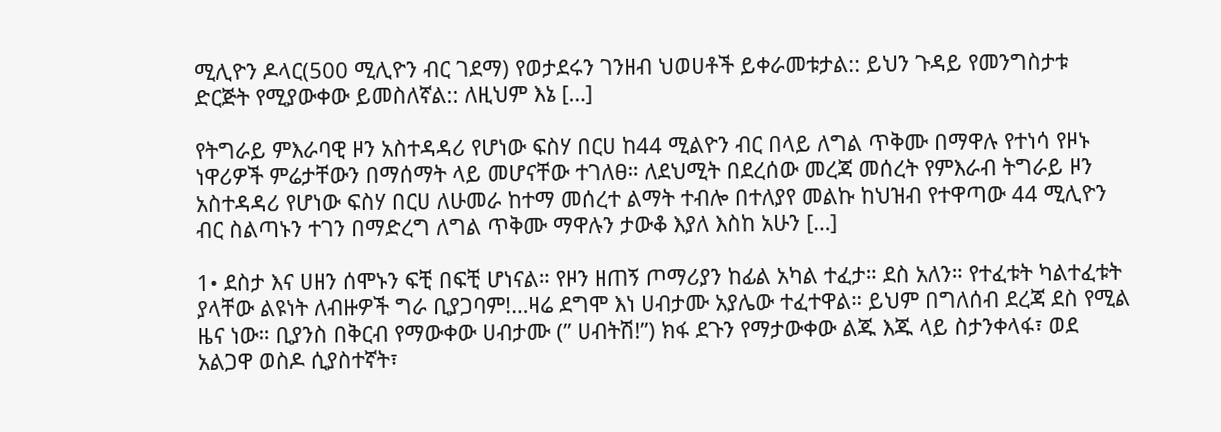ሚሊዮን ዶላር(500 ሚሊዮን ብር ገደማ) የወታደሩን ገንዘብ ህወሀቶች ይቀራመቱታል:: ይህን ጉዳይ የመንግስታቱ ድርጅት የሚያውቀው ይመስለኛል:: ለዚህም እኔ […]

የትግራይ ምእራባዊ ዞን አስተዳዳሪ የሆነው ፍስሃ በርሀ ከ44 ሚልዮን ብር በላይ ለግል ጥቅሙ በማዋሉ የተነሳ የዞኑ ነዋሪዎች ምሬታቸውን በማሰማት ላይ መሆናቸው ተገለፀ። ለደህሚት በደረሰው መረጃ መሰረት የምእራብ ትግራይ ዞን አስተዳዳሪ የሆነው ፍስሃ በርሀ ለሁመራ ከተማ መሰረተ ልማት ተብሎ በተለያየ መልኩ ከህዝብ የተዋጣው 44 ሚሊዮን ብር ስልጣኑን ተገን በማድረግ ለግል ጥቅሙ ማዋሉን ታውቆ እያለ እስከ አሁን […]

1• ደስታ እና ሀዘን ሰሞኑን ፍቺ በፍቺ ሆነናል። የዞን ዘጠኝ ጦማሪያን ከፊል አካል ተፈታ። ደስ አለን። የተፈቱት ካልተፈቱት ያላቸው ልዩነት ለብዙዎች ግራ ቢያጋባም!…ዛሬ ደግሞ እነ ሀብታሙ አያሌው ተፈተዋል። ይህም በግለሰብ ደረጃ ደስ የሚል ዜና ነው። ቢያንስ በቅርብ የማውቀው ሀብታሙ (” ሀብትሽ!”) ክፋ ደጉን የማታውቀው ልጁ እጁ ላይ ስታንቀላፋ፣ ወደ አልጋዋ ወስዶ ሲያስተኛት፣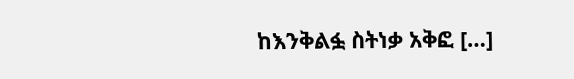ከእንቅልፏ ስትነቃ አቅፎ […]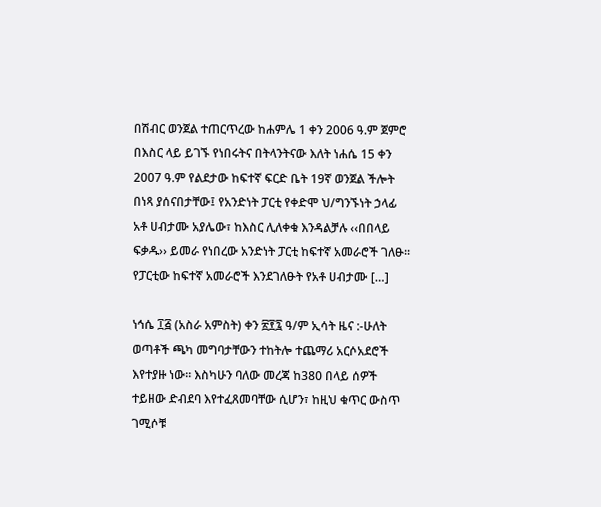በሽብር ወንጀል ተጠርጥረው ከሐምሌ 1 ቀን 2006 ዓ.ም ጀምሮ በእስር ላይ ይገኙ የነበሩትና በትላንትናው እለት ነሐሴ 15 ቀን 2007 ዓ.ም የልደታው ከፍተኛ ፍርድ ቤት 19ኛ ወንጀል ችሎት በነጻ ያሰናበታቸው፤ የአንድነት ፓርቲ የቀድሞ ህ/ግንኙነት ኃላፊ አቶ ሀብታሙ አያሌው፣ ከእስር ሊለቀቁ እንዳልቻሉ ‹‹በበላይ ፍቃዱ›› ይመራ የነበረው አንድነት ፓርቲ ከፍተኛ አመራሮች ገለፁ፡፡ የፓርቲው ከፍተኛ አመራሮች እንደገለፁት የአቶ ሀብታሙ […]

ነኅሴ ፲፭ (አስራ አምስት) ቀን ፳፻፯ ዓ/ም ኢሳት ዜና :-ሁለት ወጣቶች ጫካ መግባታቸውን ተከትሎ ተጨማሪ አርሶአደሮች እየተያዙ ነው። እስካሁን ባለው መረጃ ከ380 በላይ ሰዎች ተይዘው ድብደባ እየተፈጸመባቸው ሲሆን፣ ከዚህ ቁጥር ውስጥ ገሚሶቹ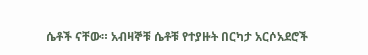ሴቶች ናቸው። አብዛኞቹ ሴቶቹ የተያዙት በርካታ አርሶአደሮች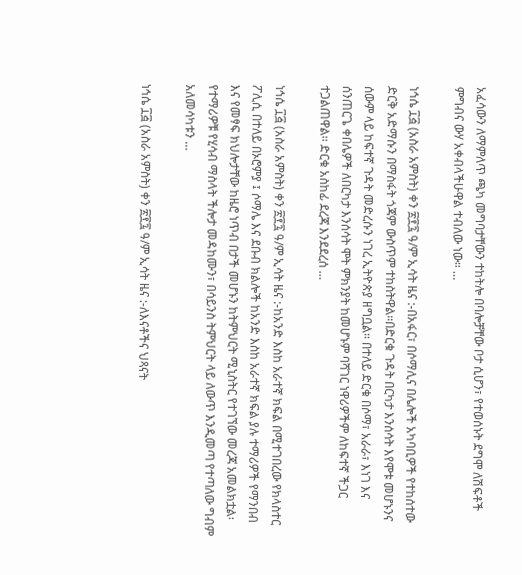አፈሳውን ለማምለጥ ጫካ መግባታቸውን ተከትሎ በባሎቻቸው ቦታ ሲሆን፣ የተወሰኑት ደግሞ ለሽፍቶች ምግብና ውሃ አቀብላችሁዋል ተብለው ነው። …

ነኅሴ ፲፭ (አስራ አምስት) ቀን ፳፻፯ ዓ/ም ኢሳት ዜና :-በአፋር፣ በሶማሊና በሌሎች አካባቢዎች የተከሰተው ድርቅ አድማሱን በማስፋት ጎጃም ውስጥም ተከስትዋል።በድርቁ ጉዳት በርካታ እንሰሳት እየሞቱ መሆኑንና ሰውም ላይ ከፍተኛ ጉዳት መድረሱን ነገረ ኢትዮጵያ ዘግቧል። በተለይ ድርቁ በሶማ፣ አራራ፣ እነገ እና ሰንጠርጌ ቀበሌዎች ለበርካታ እንሰሳት ሞት ምክንያት ከመሆኑም ባሻገር ነዋሪዎችም ለከፍተኛ ችጋር ተጋልጠዋል፡፡ ድርቁ አስከፊ ደረጃ እንደደረሰ …

ነኅሴ ፲፭ (አስራ አምስት) ቀን ፳፻፯ ዓ/ም ኢሳት ዜና :-ከአንድ እስከ አራተኛ ክፍል በሚተገበረው የክላስተር ፖሊሲ በተለይ በኦሮምያ ፤ ሶማሌ እና ደቡብ ክልሎች ከአንድ እስከ አራተኛ ክፍል ያሉ ተማሪዎች የማንበብ እና የመፃፍ ክህሎታቸው ከዜሮ ነጥብ በታች መሆኑን ከትምህርት ሚኒስትር የተገኘው መረጃ አመልክቷል፡ የተማሪዎቹ የሂሳብ ማስላት ችሎታ መዳከሙን፣ በሳይንስ ትምህርት ላይ ለውጥ እንዲመጣ የተጣለው ግብም አለመሳካቱን …

ነኅሴ ፲፭ (አስራ አምስት) ቀን ፳፻፯ ዓ/ም ኢሳት ዜና :-ለእናቶችና ህጻናት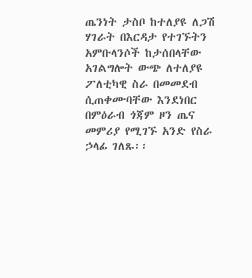ጤንነት ታስቦ ከተለያዩ ለጋሽ ሃገራት በእርዳታ የተገኙትን አምቡላንሶች ከታሰበላቸው አገልግሎት ውጭ ለተለያዩ ፖለቲካዊ ስራ በመመደብ ሲጠቀሙባቸው እንደነበር በምዕራብ ጎጃም ዞን ጤና መምሪያ የሚገኙ አንድ የስራ ኃላፊ ገለጹ፡፡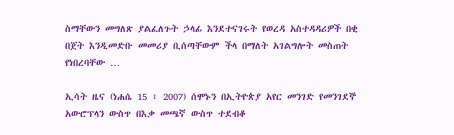ስማቸውን መግለጽ ያልፈለጉት ኃላፊ እንደተናገሩት የወረዳ አስተዳዳሪዎች በቂ በጀት እንዲመድቡ መመሪያ ቢሰጣቸውም ችላ በማለት አገልግሎት መስጠት የነበረባቸው …

ኢሳት ዜና (ነሐሴ 15 ፣ 2007) ሰሞኑን በኢትዮጵያ አየር መንገድ የመንገደኞ አውሮፕላን ውስጥ በእቃ መጫኛ ውስጥ ተደብቆ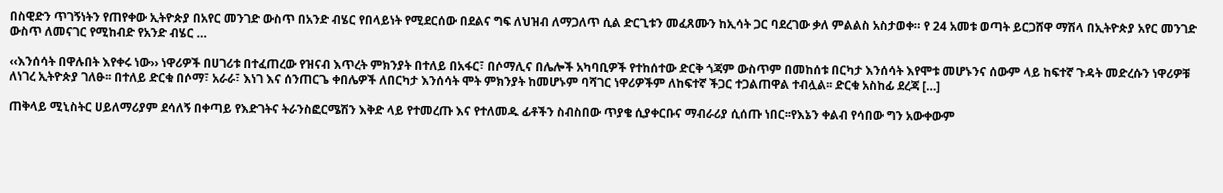በስዊድን ጥገኝነትን የጠየቀው ኢትዮጵያ በአየር መንገድ ውስጥ በአንድ ብሄር የበላይነት የሚደርሰው በደልና ግፍ ለህዝብ ለማጋለጥ ሲል ድርጊቱን መፈጸሙን ከኢሳት ጋር ባደረገው ቃለ ምልልስ አስታወቀ። የ 24 አመቱ ወጣት ይርጋሸዋ ማሽላ በኢትዮጵያ አየር መንገድ ውስጥ ለመናገር የሚከብድ የአንድ ብሄር …

‹‹እንሰሳት በዋሉበት እየቀሩ ነው›› ነዋሪዎች በሀገሪቱ በተፈጠረው የዝናብ እጥረት ምክንያት በተለይ በአፋር፣ በሶማሊና በሌሎች አካባቢዎች የተከሰተው ድርቅ ጎጃም ውስጥም በመከሰቱ በርካታ እንሰሳት እየሞቱ መሆኑንና ሰውም ላይ ከፍተኛ ጉዳት መድረሱን ነዋሪዎቹ ለነገረ ኢትዮጵያ ገለፁ፡፡ በተለይ ድርቁ በሶማ፣ አራራ፣ እነገ እና ሰንጠርጌ ቀበሌዎች ለበርካታ እንሰሳት ሞት ምክንያት ከመሆኑም ባሻገር ነዋሪዎችም ለከፍተኛ ችጋር ተጋልጠዋል ተብሏል፡፡ ድርቁ አስከፊ ደረጃ […]

ጠቅላይ ሚኒስትር ሀይለማሪያም ደሳለኝ በቀጣይ የእድገትና ትራንስፎርሜሽን እቅድ ላይ የተመረጡ እና የተለመዱ ፊቶችን ስብስበው ጥያቄ ሲያቀርቡና ማብራሪያ ሲሰጡ ነበር፡፡የእኔን ቀልብ የሳበው ግን አውቀውም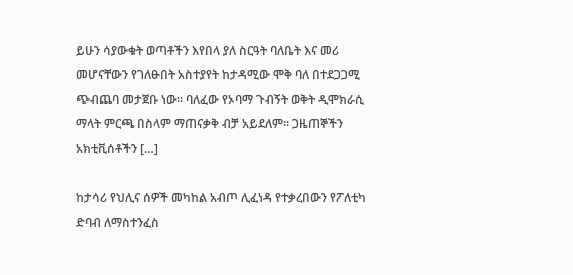ይሁን ሳያውቁት ወጣቶችን እየበላ ያለ ስርዓት ባለቤት እና መሪ መሆናቸውን የገለፁበት አስተያየት ከታዳሚው ሞቅ ባለ በተደጋጋሚ ጭብጨባ መታጀቡ ነው፡፡ ባለፈው የኦባማ ጉብኝት ወቅት ዲሞክራሲ ማላት ምርጫ በስላም ማጠናቃቅ ብቻ አይደለም፡፡ ጋዜጠኞችን አክቲቪሰቶችን […]

ከታሳሪ የህሊና ሰዎች መካከል አብጦ ሊፈነዳ የተቃረበውን የፖለቲካ ድባብ ለማስተንፈስ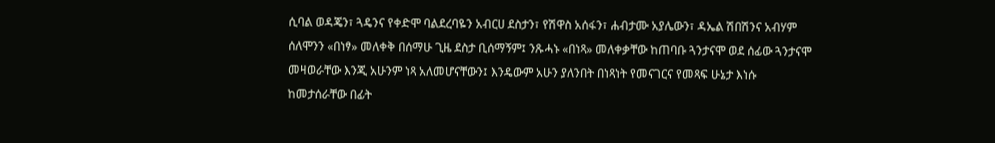ሲባል ወዳጄን፣ ጓዴንና የቀድሞ ባልደረባዬን አብርሀ ደስታን፣ የሽዋስ አሰፋን፣ ሐብታሙ አያሌውን፣ ዳኤል ሽበሽንና አብሃም ሰለሞንን «በነፃ» መለቀቅ በሰማሁ ጊዜ ደስታ ቢሰማኝም፤ ንጹሓኑ «በነጻ» መለቀቃቸው ከጠባቡ ጓንታናሞ ወደ ሰፊው ጓንታናሞ መዛወራቸው እንጂ አሁንም ነጻ አለመሆናቸውን፤ እንዴውም አሁን ያለንበት በነጻነት የመናገርና የመጻፍ ሁኔታ እነሱ ከመታሰራቸው በፊት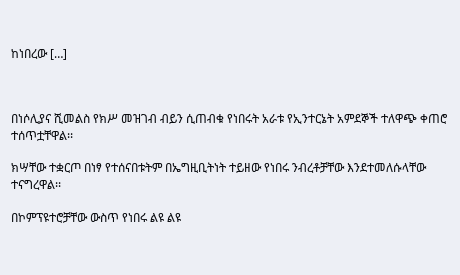ከነበረው […]



በነሶሊያና ሺመልስ የክሥ መዝገብ ብይን ሲጠብቁ የነበሩት አራቱ የኢንተርኔት አምደኞች ተለዋጭ ቀጠሮ ተሰጥቷቸዋል፡፡

ክሣቸው ተቋርጦ በነፃ የተሰናበቱትም በኤግዚቢትነት ተይዘው የነበሩ ንብረቶቻቸው እንደተመለሱላቸው ተናግረዋል፡፡

በኮምፕዩተሮቻቸው ውስጥ የነበሩ ልዩ ልዩ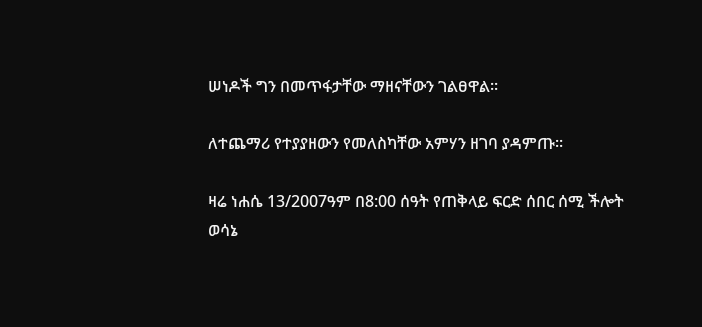ሠነዶች ግን በመጥፋታቸው ማዘናቸውን ገልፀዋል፡፡

ለተጨማሪ የተያያዘውን የመለስካቸው አምሃን ዘገባ ያዳምጡ፡፡

ዛሬ ነሐሴ 13/2007ዓም በ8:00 ሰዓት የጠቅላይ ፍርድ ሰበር ሰሚ ችሎት ወሳኔ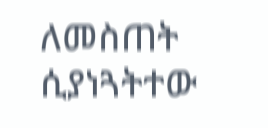ለመስጠት ሲያነጓትተው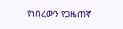የነበረውን የጋዜጠኛ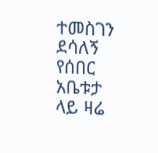ተመስገን ደሳለኝ የሰበር አቤቱታ ላይ ዛሬ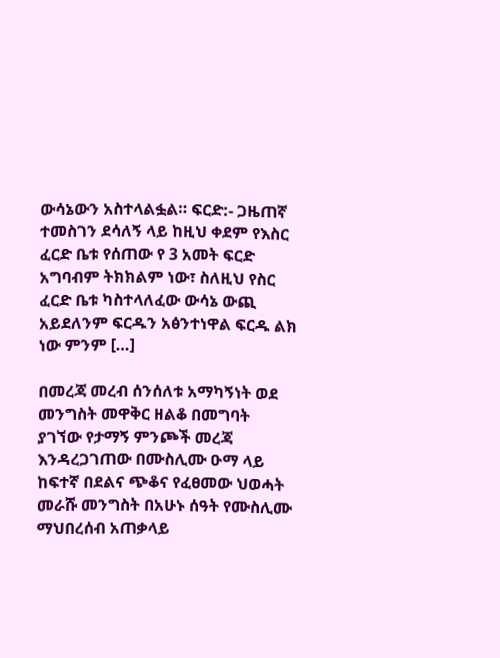ውሳኔውን አስተላልፏል። ፍርድ:- ጋዜጠኛ ተመስገን ደሳለኝ ላይ ከዚህ ቀደም የእስር ፈርድ ቤቱ የሰጠው የ 3 አመት ፍርድ አግባብም ትክክልም ነው፣ ስለዚህ የስር ፈርድ ቤቱ ካስተላለፈው ውሳኔ ውጪ አይደለንም ፍርዱን አፅንተነዋል ፍርዱ ልክ ነው ምንም […]

በመረጃ መረብ ሰንሰለቱ አማካኝነት ወደ መንግስት መዋቅር ዘልቆ በመግባት ያገኘው የታማኝ ምንጮች መረጃ እንዳረጋገጠው በሙስሊሙ ዑማ ላይ ከፍተኛ በደልና ጭቆና የፈፀመው ህወሓት መራሹ መንግስት በአሁኑ ሰዓት የሙስሊሙ ማህበረሰብ አጠቃላይ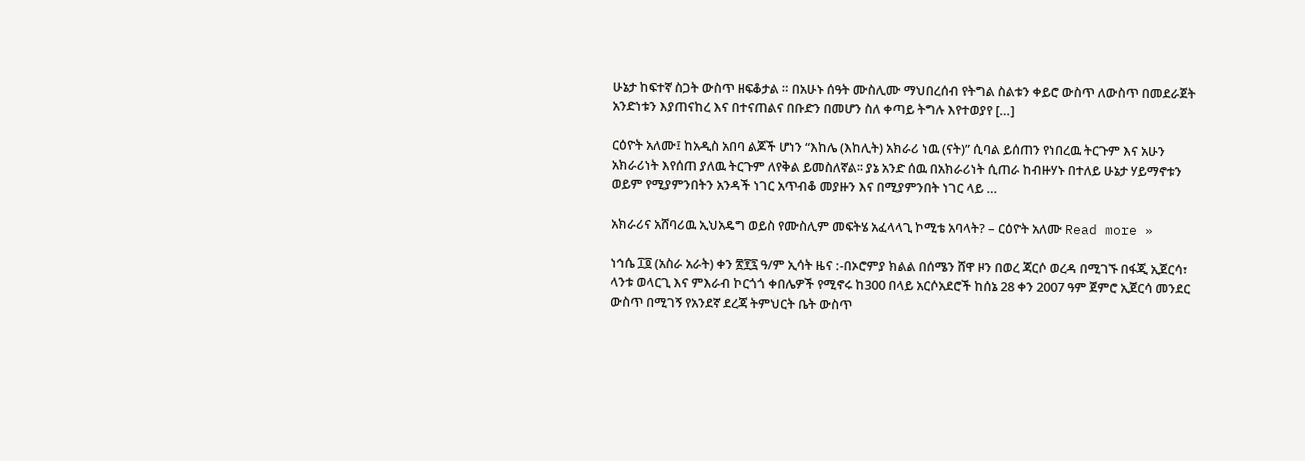ሁኔታ ከፍተኛ ስጋት ውስጥ ዘፍቆታል ። በአሁኑ ሰዓት ሙስሊሙ ማህበረሰብ የትግል ስልቱን ቀይሮ ውስጥ ለውስጥ በመደራጀት አንድነቱን እያጠናከረ እና በተናጠልና በቡድን በመሆን ስለ ቀጣይ ትግሉ እየተወያየ […]

ርዕዮት አለሙ፤ ከአዲስ አበባ ልጆች ሆነን “እከሌ (እከሊት) አክራሪ ነዉ (ናት)” ሲባል ይሰጠን የነበረዉ ትርጉም እና አሁን አክራሪነት እየሰጠ ያለዉ ትርጉም ለየቅል ይመስለኛል፡፡ ያኔ አንድ ሰዉ በአክራሪነት ሲጠራ ከብዙሃኑ በተለይ ሁኔታ ሃይማኖቱን ወይም የሚያምንበትን አንዳች ነገር አጥብቆ መያዙን እና በሚያምንበት ነገር ላይ …

አክራሪና አሸባሪዉ ኢህአዴግ ወይስ የሙስሊም መፍትሄ አፈላላጊ ኮሚቴ አባላት? – ርዕዮት አለሙ Read more »

ነኅሴ ፲፬ (አስራ አራት) ቀን ፳፻፯ ዓ/ም ኢሳት ዜና :-በኦሮምያ ክልል በሰሜን ሸዋ ዞን በወረ ጃርሶ ወረዳ በሚገኙ በፋጂ ኢጀርሳ፣ ላንቱ ወላርጊ እና ምእራብ ኮርጎጎ ቀበሌዎች የሚኖሩ ከ300 በላይ አርሶአደሮች ከሰኔ 28 ቀን 2007 ዓም ጀምሮ ኢጀርሳ መንደር ውስጥ በሚገኝ የአንደኛ ደረጃ ትምህርት ቤት ውስጥ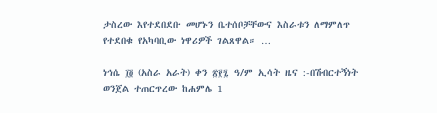ታስረው እየተደበደቡ መሆኑን ቤተሰቦቻቸውና እስራቱን ለማምለጥ የተደበቁ የአካባቢው ነዋሪዎች ገልጸዋል። …

ነኅሴ ፲፬ (አስራ አራት) ቀን ፳፻፯ ዓ/ም ኢሳት ዜና :-በሽብርተኝነት ወንጀል ተጠርጥረው ከሐምሌ 1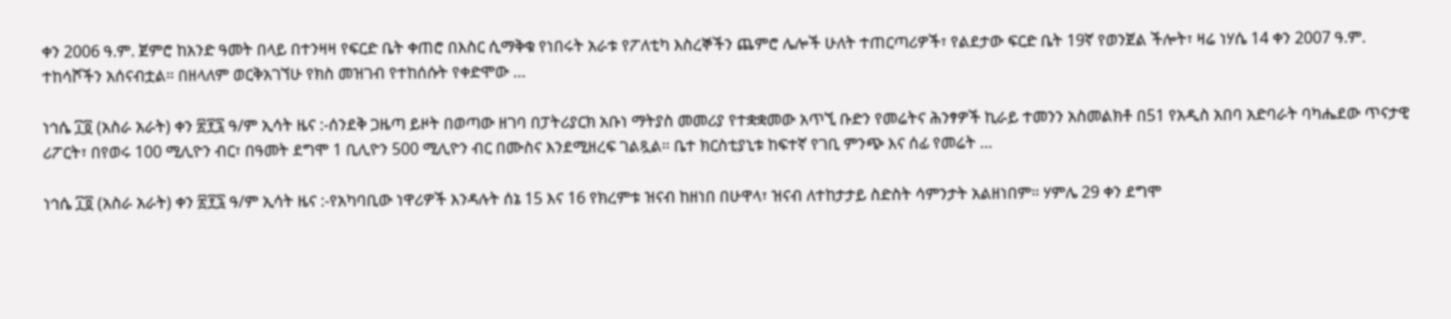ቀን 2006 ዓ.ም. ጀምሮ ከአንድ ዓመት በላይ በተንዛዛ የፍርድ ቤት ቀጠሮ በእስር ሲማቅቁ የነበሩት አራቱ የፖለቲካ እስረኞችን ጨምሮ ሌሎች ሁለት ተጠርጣሪዎች፣ የልደታው ፍርድ ቤት 19ኛ የወንጀል ችሎት፣ ዛሬ ነሃሴ 14 ቀን 2007 ዓ.ም. ተከሳሾችን አሰናብቷል። በዘላለም ወርቅአገኘሁ የክስ መዝገብ የተከሰሱት የቀድሞው …

ነኅሴ ፲፬ (አስራ አራት) ቀን ፳፻፯ ዓ/ም ኢሳት ዜና :-ሰንደቅ ጋዜጣ ይዞት በወጣው ዘገባ በፓትሪያርክ አቡነ ማትያስ መመሪያ የተቋቋመው አጥኚ ቡድን የመሬትና ሕንፃዎች ኪራይ ተመንን አስመልክቶ በ51 የአዲስ አበባ አድባራት ባካሔደው ጥናታዊ ሪፖርት፣ በየወሩ 100 ሚሊዮን ብር፣ በዓመት ደግሞ 1 ቢሊዮን 500 ሚሊዮን ብር በሙስና እንደሚዘረፍ ገልጿል። ቤተ ክርስቲያኒቱ ከፍተኛ የገቢ ምንጭ እና ሰፊ የመሬት …

ነኅሴ ፲፬ (አስራ አራት) ቀን ፳፻፯ ዓ/ም ኢሳት ዜና :-የአካባቢው ነዋሪዎች እንዳሉት ሰኔ 15 እና 16 የክረምቱ ዝናብ ከዘነበ በሁዋላ፣ ዝናብ ለተከታታይ ስድስት ሳምንታት አልዘነበም። ሃምሌ 29 ቀን ደግሞ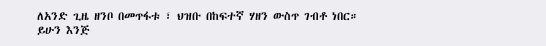ለአንድ ጊዜ ዘንቦ በመጥፋቱ ፣ ህዝቡ በከፍተኛ ሃዘን ውስጥ ገብቶ ነበር። ይሁን እንጅ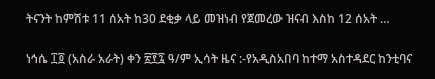ትናንት ከምሽቱ 11 ሰአት ከ30 ደቂቃ ላይ መዝነብ የጀመረው ዝናብ እስከ 12 ሰአት …

ነኅሴ ፲፬ (አስራ አራት) ቀን ፳፻፯ ዓ/ም ኢሳት ዜና :-የአዲስአበባ ከተማ አስተዳደር ከንቲባና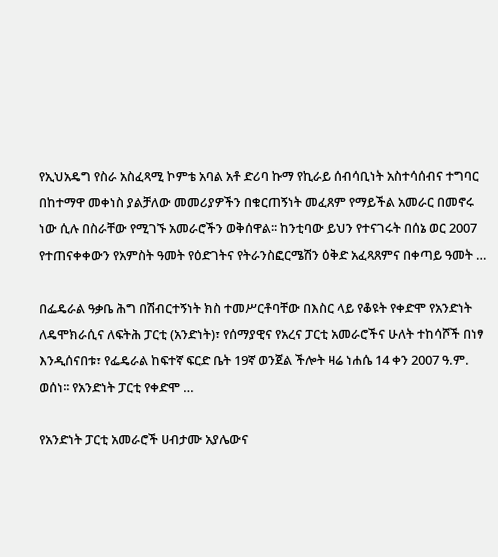የኢህአዴግ የስራ አስፈጻሚ ኮምቴ አባል አቶ ድሪባ ኩማ የኪራይ ሰብሳቢነት አስተሳሰብና ተግባር በከተማዋ መቀነስ ያልቻለው መመሪያዎችን በቁርጠኝነት መፈጸም የማይችል አመራር በመኖሩ ነው ሲሉ በስራቸው የሚገኙ አመራሮችን ወቅሰዋል፡፡ ከንቲባው ይህን የተናገሩት በሰኔ ወር 2007 የተጠናቀቀውን የአምስት ዓመት የዕድገትና የትራንስፎርሜሽን ዕቅድ አፈጻጸምና በቀጣይ ዓመት …

በፌዴራል ዓቃቤ ሕግ በሽብርተኝነት ክስ ተመሥርቶባቸው በእስር ላይ የቆዩት የቀድሞ የአንድነት ለዴሞክራሲና ለፍትሕ ፓርቲ (አንድነት)፣ የሰማያዊና የአረና ፓርቲ አመራሮችና ሁለት ተከሳሾች በነፃ እንዲሰናበቱ፣ የፌዴራል ከፍተኛ ፍርድ ቤት 19ኛ ወንጀል ችሎት ዛሬ ነሐሴ 14 ቀን 2007 ዓ.ም. ወሰነ፡፡ የአንድነት ፓርቲ የቀድሞ …

የአንድነት ፓርቲ አመራሮች ሀብታሙ አያሌውና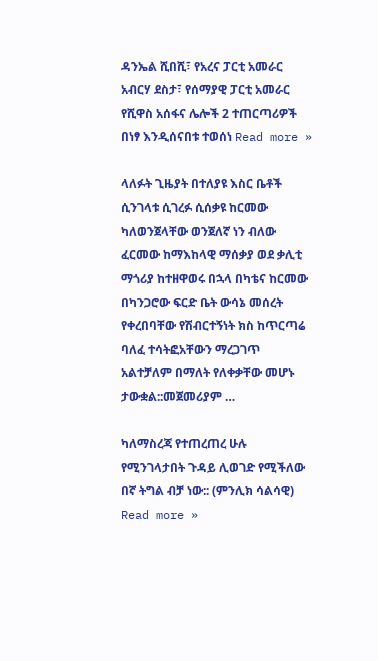ዳንኤል ሺበሺ፣ የአረና ፓርቲ አመራር አብርሃ ደስታ፣ የሰማያዊ ፓርቲ አመራር የሺዋስ አሰፋና ሌሎች 2 ተጠርጣሪዎች በነፃ እንዲሰናበቱ ተወሰነ Read more »

ላለፉት ጊዜያት በተለያዩ እስር ቤቶች ሲንገላቱ ሲገረፉ ሲሰቃዩ ከርመው ካለወንጀላቸው ወንጀለኛ ነን ብለው ፈርመው ከማእከላዊ ማሰቃያ ወደ ቃሊቲ ማጎሪያ ከተዘዋወሩ በኋላ በካቴና ከርመው በካንጋሮው ፍርድ ቤት ውሳኔ መሰረት የቀረበባቸው የሽብርተኝነት ክስ ከጥርጣሬ ባለፈ ተሳትፎአቸውን ማረጋገጥ አልተቻለም በማለት የለቀቃቸው መሆኑ ታውቋል::መጀመሪያም …

ካለማስረጃ የተጠረጠረ ሁሉ የሚንገላታበት ጉዳይ ሊወገድ የሚችለው በኛ ትግል ብቻ ነው:: (ምንሊክ ሳልሳዊ) Read more »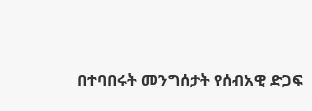በተባበሩት መንግሰታት የሰብአዊ ድጋፍ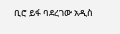ቢሮ ይፋ ባደረገው አዲስ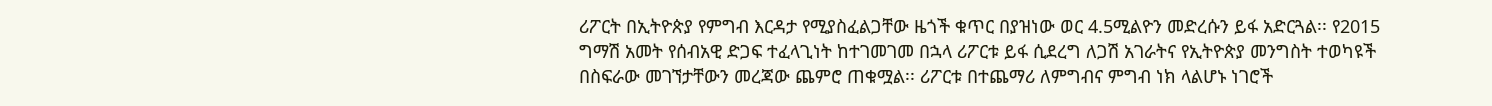ሪፖርት በኢትዮጵያ የምግብ እርዳታ የሚያስፈልጋቸው ዜጎች ቁጥር በያዝነው ወር 4.5ሚልዮን መድረሱን ይፋ አድርጓል፡፡ የ2015 ግማሽ አመት የሰብአዊ ድጋፍ ተፈላጊነት ከተገመገመ በኋላ ሪፖርቱ ይፋ ሲደረግ ለጋሽ አገራትና የኢትዮጵያ መንግስት ተወካዩች በስፍራው መገኘታቸውን መረጃው ጨምሮ ጠቁሟል፡፡ ሪፖርቱ በተጨማሪ ለምግብና ምግብ ነክ ላልሆኑ ነገሮች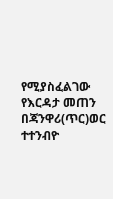የሚያስፈልገው የእርዳታ መጠን በጃንዋሪ(ጥር)ወር ተተንብዮ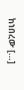ከነበረው […]